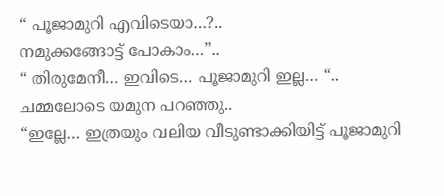“ പൂജാമുറി എവിടെയാ…?..
നമുക്കങ്ങോട്ട് പോകാം…”..
“ തിരുമേനീ… ഇവിടെ… പൂജാമുറി ഇല്ല… “..
ചമ്മലോടെ യമുന പറഞ്ഞു..
“ഇല്ലേ… ഇത്രയും വലിയ വീടുണ്ടാക്കിയിട്ട് പൂജാമുറി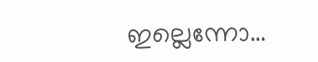ഇല്ലെന്നോ…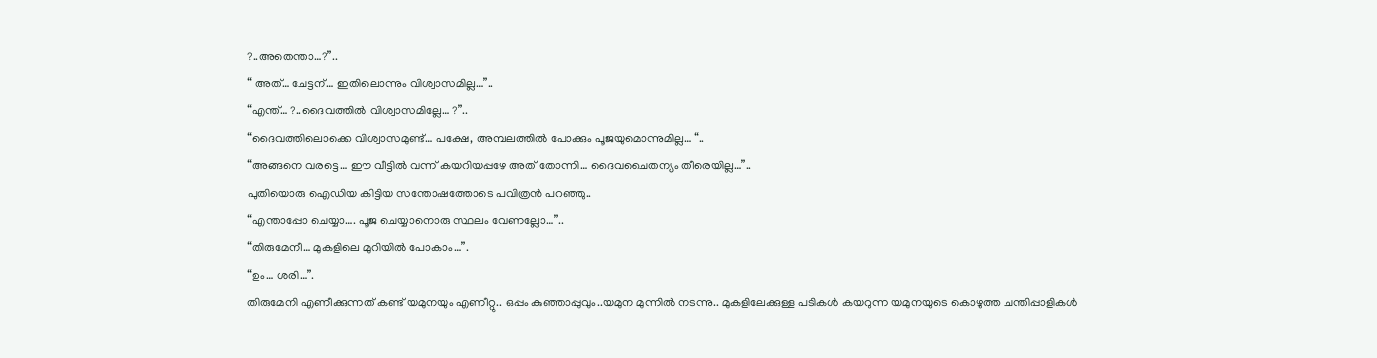?..അതെന്താ…?”..
“ അത്… ചേട്ടന്… ഇതിലൊന്നും വിശ്വാസമില്ല…”..
“എന്ത്… ?..ദൈവത്തിൽ വിശ്വാസമില്ലേ… ?”..
“ദൈവത്തിലൊക്കെ വിശ്വാസമുണ്ട്… പക്ഷേ, അമ്പലത്തിൽ പോക്കും പൂജയുമൊന്നുമില്ല… “..
“അങ്ങനെ വരട്ടെ… ഈ വീട്ടിൽ വന്ന് കയറിയപ്പഴേ അത് തോന്നി… ദൈവചൈതന്യം തീരെയില്ല…”..
പുതിയൊരു ഐഡിയ കിട്ടിയ സന്തോഷത്തോടെ പവിത്രൻ പറഞ്ഞു..
“എന്താപ്പോ ചെയ്യാ…. പൂജ ചെയ്യാനൊരു സ്ഥലം വേണല്ലോ…”..
“തിരുമേനീ… മുകളിലെ മുറിയിൽ പോകാം…”.
“ഉം… ശരി…”.
തിരുമേനി എണീക്കുന്നത് കണ്ട് യമുനയും എണീറ്റു.. ഒപ്പം കുഞ്ഞാപ്പുവും..യമുന മുന്നിൽ നടന്നു.. മുകളിലേക്കുള്ള പടികൾ കയറുന്ന യമുനയുടെ കൊഴുത്ത ചന്തിപ്പാളികൾ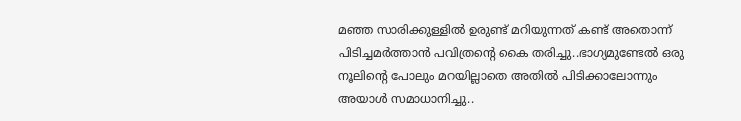മഞ്ഞ സാരിക്കുള്ളിൽ ഉരുണ്ട് മറിയുന്നത് കണ്ട് അതൊന്ന് പിടിച്ചമർത്താൻ പവിത്രന്റെ കൈ തരിച്ചു..ഭാഗ്യമുണ്ടേൽ ഒരു നൂലിന്റെ പോലും മറയില്ലാതെ അതിൽ പിടിക്കാലോന്നും അയാൾ സമാധാനിച്ചു..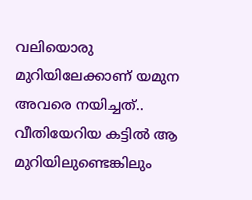വലിയൊരു മുറിയിലേക്കാണ് യമുന അവരെ നയിച്ചത്.. വീതിയേറിയ കട്ടിൽ ആ മുറിയിലുണ്ടെങ്കിലും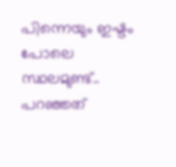പിന്നെയും ഇഷ്ടം പോലെ സ്ഥലമുണ്ട്.. പറഞ്ഞത്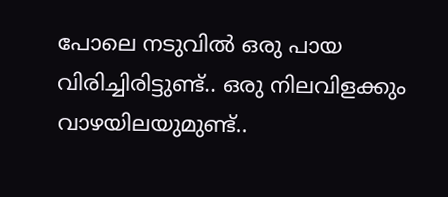പോലെ നടുവിൽ ഒരു പായ വിരിച്ചിരിട്ടുണ്ട്.. ഒരു നിലവിളക്കും വാഴയിലയുമുണ്ട്..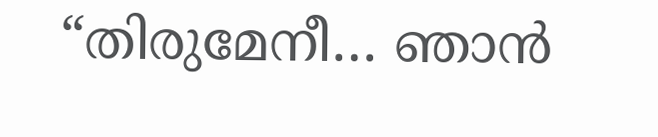“തിരുമേനീ… ഞാൻ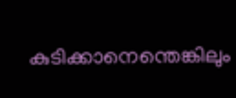കുടിക്കാനെന്തെങ്കിലും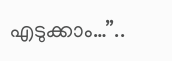എടുക്കാം…”..